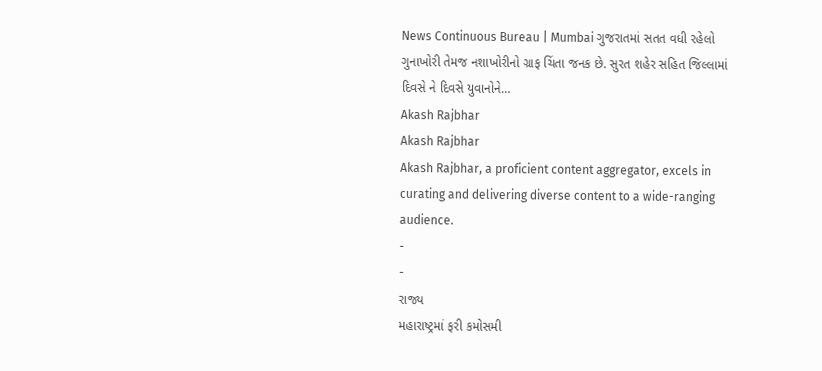News Continuous Bureau | Mumbai ગુજરાતમાં સતત વધી રહેલો ગુનાખોરી તેમજ નશાખોરીનો ગ્રાફ ચિંતા જનક છે. સુરત શહેર સહિત જિલ્લામાં દિવસે ને દિવસે યુવાનોને…
Akash Rajbhar
Akash Rajbhar
Akash Rajbhar, a proficient content aggregator, excels in curating and delivering diverse content to a wide-ranging audience.
-
-
રાજ્ય
મહારાષ્ટ્રમાં ફરી કમોસમી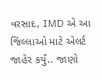વરસાદ, IMD એ આ જિલ્લાઓ માટે એલર્ટ જાહેર કર્યું.. જાણો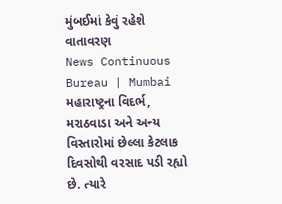મુંબઈમાં કેવું રહેશે વાતાવરણ
News Continuous Bureau | Mumbai મહારાષ્ટ્રના વિદર્ભ, મરાઠવાડા અને અન્ય વિસ્તારોમાં છેલ્લા કેટલાક દિવસોથી વરસાદ પડી રહ્યો છે. ત્યારે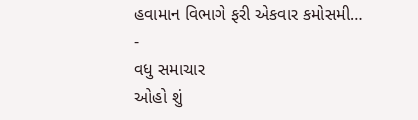હવામાન વિભાગે ફરી એકવાર કમોસમી…
-
વધુ સમાચાર
ઓહો શું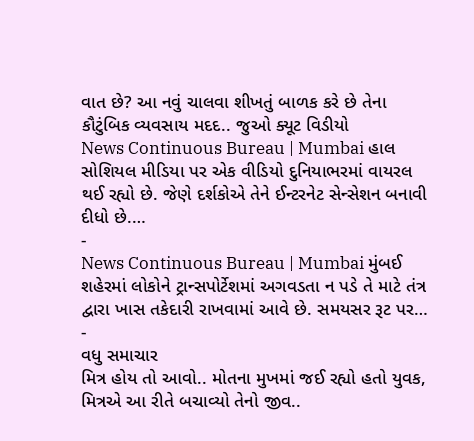વાત છે? આ નવું ચાલવા શીખતું બાળક કરે છે તેના કૌટુંબિક વ્યવસાય મદદ.. જુઓ ક્યૂટ વિડીયો
News Continuous Bureau | Mumbai હાલ સોશિયલ મીડિયા પર એક વીડિયો દુનિયાભરમાં વાયરલ થઈ રહ્યો છે. જેણે દર્શકોએ તેને ઈન્ટરનેટ સેન્સેશન બનાવી દીધો છે.…
-
News Continuous Bureau | Mumbai મુંબઈ શહેરમાં લોકોને ટ્રાન્સપોર્ટેશમાં અગવડતા ન પડે તે માટે તંત્ર દ્વારા ખાસ તકેદારી રાખવામાં આવે છે. સમયસર રૂટ પર…
-
વધુ સમાચાર
મિત્ર હોય તો આવો.. મોતના મુખમાં જઈ રહ્યો હતો યુવક, મિત્રએ આ રીતે બચાવ્યો તેનો જીવ..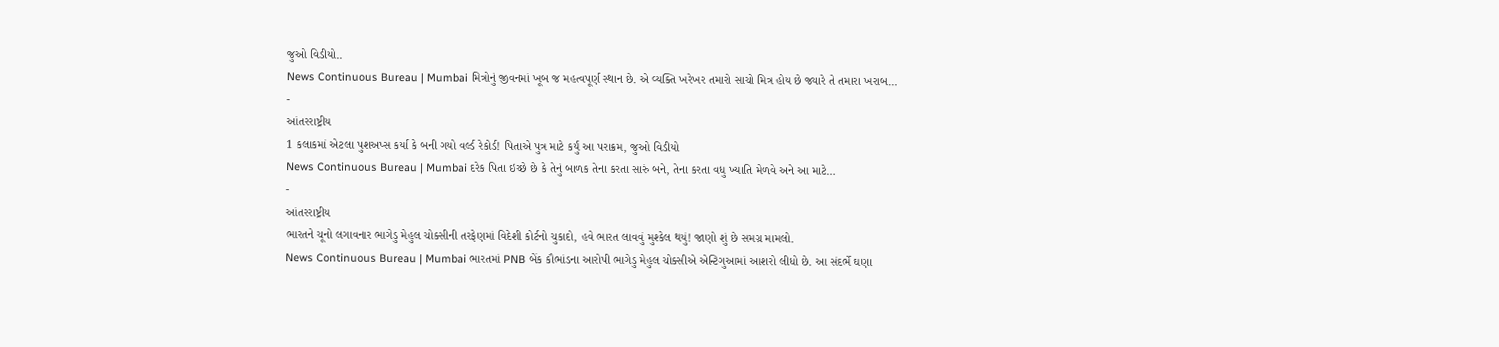જુઓ વિડીયો..
News Continuous Bureau | Mumbai મિત્રોનું જીવનમાં ખૂબ જ મહત્વપૂર્ણ સ્થાન છે. એ વ્યક્તિ ખરેખર તમારો સાચો મિત્ર હોય છે જ્યારે તે તમારા ખરાબ…
-
આંતરરાષ્ટ્રીય
1 કલાકમાં એટલા પુશઅપ્સ કર્યા કે બની ગયો વર્લ્ડ રેકોર્ડ! પિતાએ પુત્ર માટે કર્યું આ પરાક્રમ, જુઓ વિડીયો
News Continuous Bureau | Mumbai દરેક પિતા ઇચ્છે છે કે તેનું બાળક તેના કરતા સારું બને, તેના કરતા વધુ ખ્યાતિ મેળવે અને આ માટે…
-
આંતરરાષ્ટ્રીય
ભારતને ચૂનો લગાવનાર ભાગેડુ મેહુલ ચોક્સીની તરફેણમાં વિદેશી કોર્ટનો ચુકાદો, હવે ભારત લાવવું મુશ્કેલ થયું! જાણો શું છે સમગ્ર મામલો.
News Continuous Bureau | Mumbai ભારતમાં PNB બેંક કૌભાંડના આરોપી ભાગેડુ મેહુલ ચોક્સીએ એન્ટિગુઆમાં આશરો લીધો છે. આ સંદર્ભે ઘણા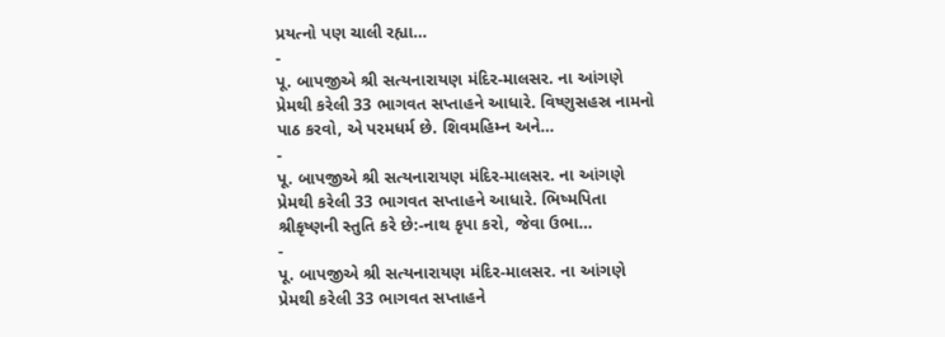પ્રયત્નો પણ ચાલી રહ્યા…
-
પૂ. બાપજીએ શ્રી સત્યનારાયણ મંદિર-માલસર. ના આંગણે પ્રેમથી કરેલી 33 ભાગવત સપ્તાહને આધારે. વિષ્ણુસહસ્ર નામનો પાઠ કરવો, એ પરમધર્મ છે. શિવમહિમ્ન અને…
-
પૂ. બાપજીએ શ્રી સત્યનારાયણ મંદિર-માલસર. ના આંગણે પ્રેમથી કરેલી 33 ભાગવત સપ્તાહને આધારે. ભિષ્મપિતા શ્રીકૃષ્ણની સ્તુતિ કરે છે:-નાથ કૃપા કરો, જેવા ઉભા…
-
પૂ. બાપજીએ શ્રી સત્યનારાયણ મંદિર-માલસર. ના આંગણે પ્રેમથી કરેલી 33 ભાગવત સપ્તાહને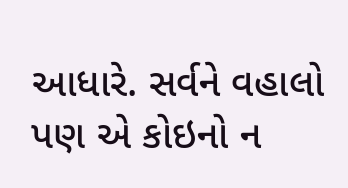આધારે. સર્વને વહાલો પણ એ કોઇનો ન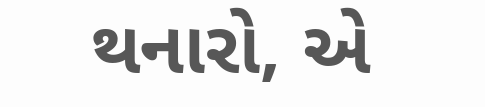થનારો, એ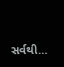સર્વથી…